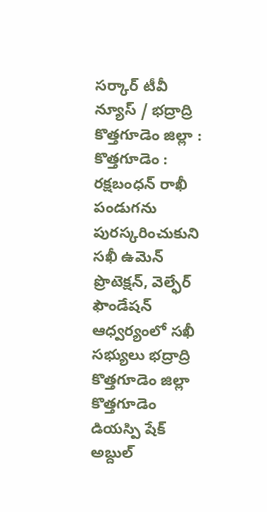సర్కార్ టీవీ న్యూస్ / భద్రాద్రి కొత్తగూడెం జిల్లా : కొత్తగూడెం : రక్షబంధన్ రాఖీ పండుగను పురస్కరించుకుని సఖీ ఉమెన్ ప్రొటెక్షన్, వెల్ఫేర్ ఫౌండేషన్ ఆధ్వర్యంలో సఖీ సభ్యులు భద్రాద్రి కొత్తగూడెం జిల్లా కొత్తగూడెం డియస్పి షేక్ అబ్దుల్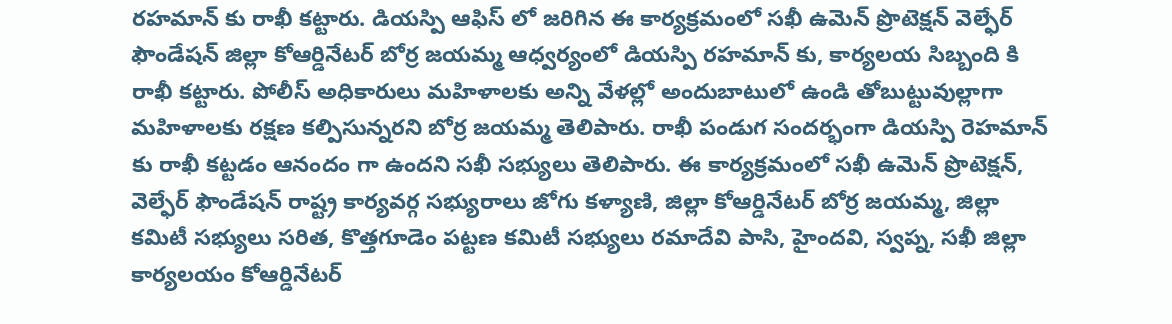రహమాన్ కు రాఖీ కట్టారు. డియస్పి ఆఫిస్ లో జరిగిన ఈ కార్యక్రమంలో సఖీ ఉమెన్ ప్రొటెక్షన్ వెల్ఫేర్ ఫౌండేషన్ జిల్లా కోఆర్డినేటర్ బోర్ర జయమ్మ ఆధ్వర్యంలో డియస్పి రహమాన్ కు, కార్యలయ సిబ్బంది కి రాఖీ కట్టారు. పోలీస్ అధికారులు మహిళాలకు అన్ని వేళల్లో అందుబాటులో ఉండి తోబుట్టువుల్లాగా మహిళాలకు రక్షణ కల్పిసున్నరని బోర్ర జయమ్మ తెలిపారు. రాఖీ పండుగ సందర్భంగా డియస్పి రెహమాన్ కు రాఖీ కట్టడం ఆనందం గా ఉందని సఖీ సభ్యులు తెలిపారు. ఈ కార్యక్రమంలో సఖీ ఉమెన్ ప్రొటెక్షన్, వెల్ఫేర్ ఫౌండేషన్ రాష్ట్ర కార్యవర్గ సభ్యురాలు జోగు కళ్యాణి, జిల్లా కోఆర్డినేటర్ బోర్ర జయమ్మ, జిల్లా కమిటీ సభ్యులు సరిత, కొత్తగూడెం పట్టణ కమిటీ సభ్యులు రమాదేవి పాసి, హైందవి, స్వప్న, సఖీ జిల్లా కార్యలయం కోఆర్డినేటర్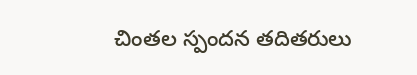చింతల స్పందన తదితరులు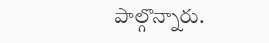పాల్గొన్నారు.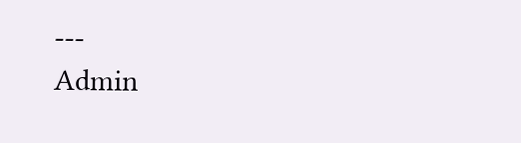---
Admin